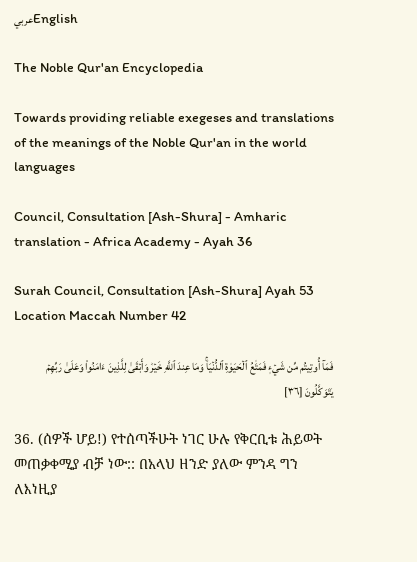عربيEnglish

The Noble Qur'an Encyclopedia

Towards providing reliable exegeses and translations of the meanings of the Noble Qur'an in the world languages

Council, Consultation [Ash-Shura] - Amharic translation - Africa Academy - Ayah 36

Surah Council, Consultation [Ash-Shura] Ayah 53 Location Maccah Number 42

فَمَآ أُوتِيتُم مِّن شَيۡءٖ فَمَتَٰعُ ٱلۡحَيَوٰةِ ٱلدُّنۡيَاۚ وَمَا عِندَ ٱللَّهِ خَيۡرٞ وَأَبۡقَىٰ لِلَّذِينَ ءَامَنُواْ وَعَلَىٰ رَبِّهِمۡ يَتَوَكَّلُونَ [٣٦]

36. (ሰዎች ሆይ!) የተሰጣችሁት ነገር ሁሉ የቅርቢቱ ሕይወት መጠቃቀሚያ ብቻ ነው:: በአላህ ዘንድ ያለው ምንዳ ግን ለእነዚያ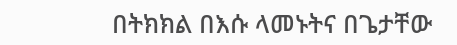በትክክል በእሱ ላመኑትና በጌታቸው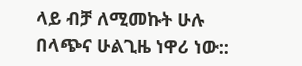ላይ ብቻ ለሚመኩት ሁሉ በላጭና ሁልጊዜ ነዋሪ ነው::